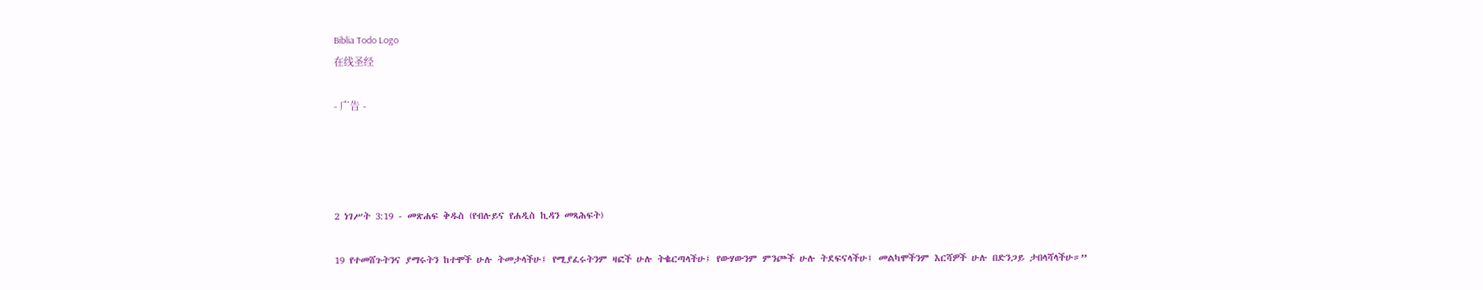Biblia Todo Logo
在线圣经

- 广告 -




2 ነገሥት 3:19 - መጽሐፍ ቅዱስ (የብሉይና የሐዲስ ኪዳን መጻሕፍት)

19 የተመሸጉትንና ያማሩትን ከተሞች ሁሉ ትመታላችሁ፤ የሚያፈሩትንም ዛፎች ሁሉ ትቈርጣላችሁ፤ የውሃውንም ምንጮች ሁሉ ትደፍናላችሁ፤ መልካሞችንም እርሻዎች ሁሉ በድንጋይ ታበላሻላችሁ።”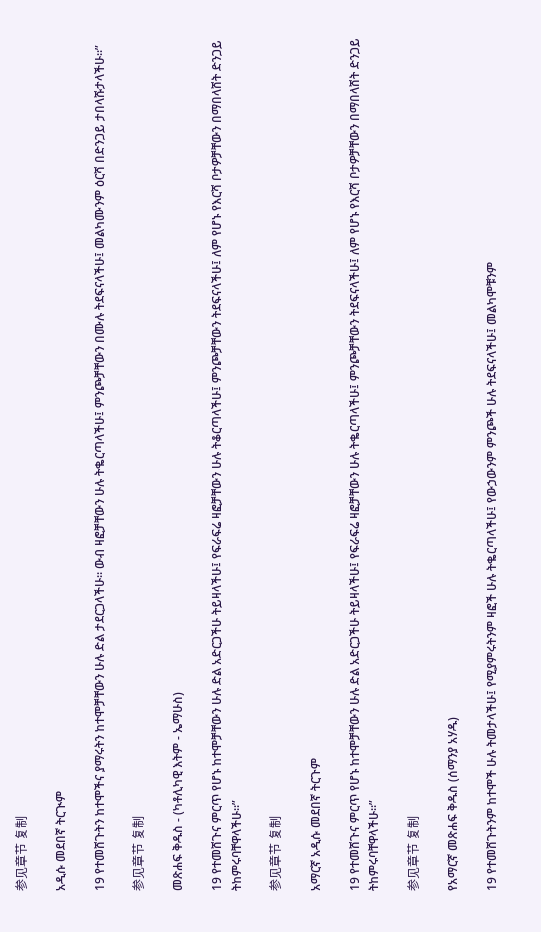参见章节 复制

አዲሱ መደበኛ ትርጒም

19 የተመሸጉትን ከተሞችና ያማሩትን ከተሞቻቸውን ሁሉ ድል ታደርጋላችሁ። ውብ ዛፎቻቸውን ሁሉ ትቈርጣላችሁ፤ ምንጮቻቸውን በሙሉ ትደፍናላችሁ፤ መልካሙንም ዕርሻ በድንጋይ ታበላሹታላችሁ።”

参见章节 复制

መጽሐፍ ቅዱስ - (ካቶሊካዊ እትም - ኤማሁስ)

19 የተመሸጉና ምርጥ የሆኑ ከተሞቻቸውን ሁሉ ድል አድርጋችሁ ትይዛላችሁ፤ የፍራፍሬ ዛፎቻቸውን ሁሉ ትቆርጣላችሁ፤ ምንጮቻቸውን ትደፍናላችሁ፤ ለም የሆኑ የእርሻ ቦታዎቻቸውን በማበላሸት ድንጋይ ትከምሩባቸዋላችሁ።”

参见章节 复制

አማርኛ አዲሱ መደበኛ ትርጉም

19 የተመሸጉና ምርጥ የሆኑ ከተሞቻቸውን ሁሉ ድል አድርጋችሁ ትይዛላችሁ፤ የፍራፍሬ ዛፎቻቸውን ሁሉ ትቈርጣላችሁ፤ ምንጮቻቸውን ትደፍናላችሁ፤ ለም የሆኑ የእርሻ ቦታዎቻቸውን በማበላሸት ድንጋይ ትከምሩባቸዋላችሁ።”

参见章节 复制

የአማርኛ መጽሐፍ ቅዱስ (ሰማንያ አሃዱ)

19 የተመሸጉትንም ከተሞች ሁሉ ትመታላችሁ፤ የሚያምሩትንም ዛፎች ሁሉ ትቈርጣላችሁ፤ የውኃውንም ምንጮች ሁሉ ትደፍናላችሁ፤ መልካሞቹንም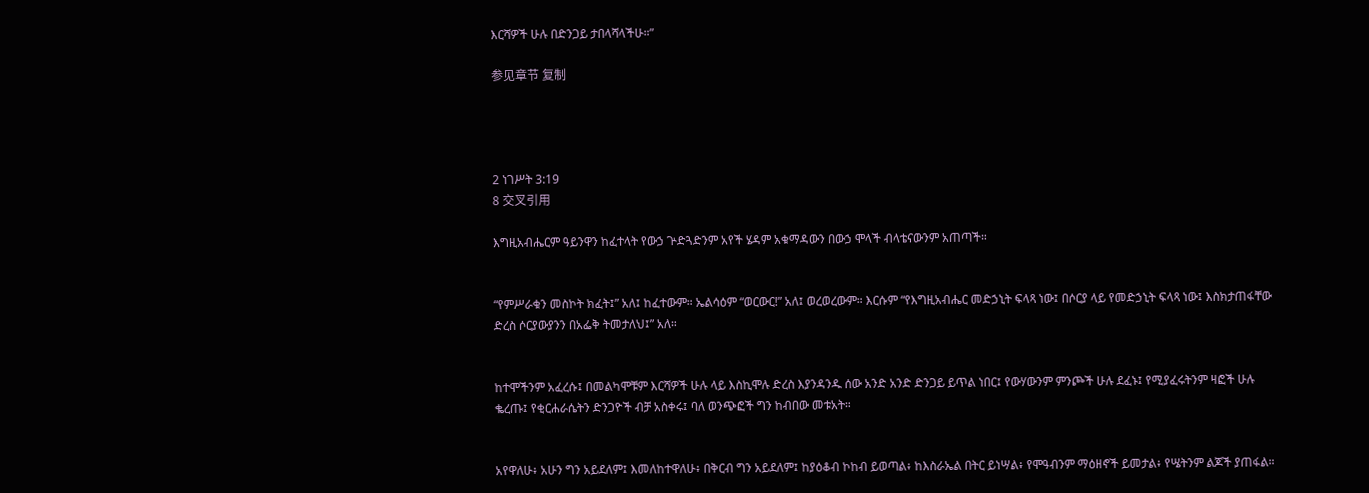እርሻዎች ሁሉ በድንጋይ ታበላሻላችሁ።”

参见章节 复制




2 ነገሥት 3:19
8 交叉引用

እግዚአብሔርም ዓይንዋን ከፈተላት የውኃ ጕድጓድንም አየች ሄዳም አቁማዳውን በውኃ ሞላች ብላቴናውንም አጠጣች።


“የምሥራቁን መስኮት ክፈት፤” አለ፤ ከፈተውም። ኤልሳዕም “ወርውር!” አለ፤ ወረወረውም። እርሱም “የእግዚአብሔር መድኃኒት ፍላጻ ነው፤ በሶርያ ላይ የመድኃኒት ፍላጻ ነው፤ እስክታጠፋቸው ድረስ ሶርያውያንን በአፌቅ ትመታለህ፤” አለ።


ከተሞችንም አፈረሱ፤ በመልካሞቹም እርሻዎች ሁሉ ላይ እስኪሞሉ ድረስ እያንዳንዱ ሰው አንድ አንድ ድንጋይ ይጥል ነበር፤ የውሃውንም ምንጮች ሁሉ ደፈኑ፤ የሚያፈሩትንም ዛፎች ሁሉ ቈረጡ፤ የቂርሐራሴትን ድንጋዮች ብቻ አስቀሩ፤ ባለ ወንጭፎች ግን ከብበው መቱአት።


አየዋለሁ፥ አሁን ግን አይደለም፤ እመለከተዋለሁ፥ በቅርብ ግን አይደለም፤ ከያዕቆብ ኮከብ ይወጣል፥ ከእስራኤል በትር ይነሣል፥ የሞዓብንም ማዕዘኖች ይመታል፥ የሤትንም ልጆች ያጠፋል።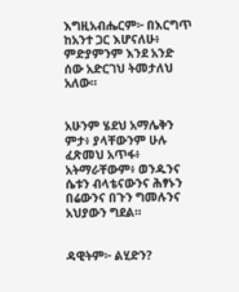እግዚአብሔርም፦ በእርግጥ ከአንተ ጋር እሆናለሁ፥ ምድያምንም እንደ አንድ ሰው አድርገህ ትመታለህ አለው።


አሁንም ሄደህ አማሌቅን ምታ፥ ያላቸውንም ሁሉ ፈጽመህ አጥፋ፥ አትማራቸውም፥ ወንዱንና ሴቱን ብላቴናውንና ሕፃኑን በሬውንና በጉን ግመሉንና አህያውን ግደል።


ዳዊትም፦ ልሂድን?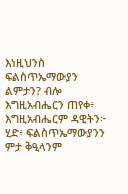እነዚህንስ ፍልስጥኤማውያን ልምታን? ብሎ እግዚአብሔርን ጠየቀ፥ እግዚአብሔርም ዳዊትን፦ ሂድ፥ ፍልስጥኤማውያንን ምታ ቅዒላንም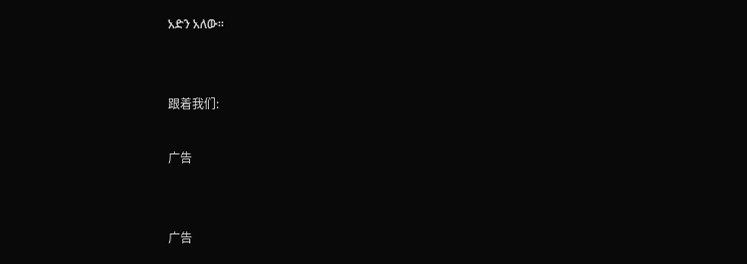አድን አለው።


跟着我们:

广告


广告